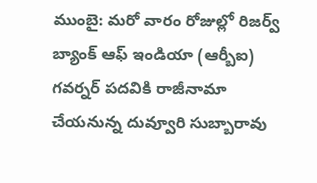ముంబై: మరో వారం రోజుల్లో రిజర్వ్ బ్యాంక్ ఆఫ్ ఇండియా (ఆర్బీఐ) గవర్నర్ పదవికి రాజీనామా చేయనున్న దువ్వూరి సుబ్బారావు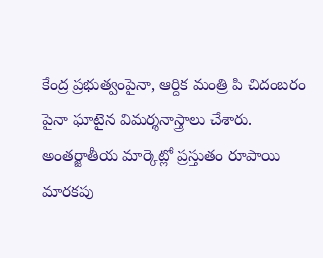కేంద్ర ప్రభుత్వంపైనా, ఆర్దిక మంత్రి పి చిదంబరం పైనా ఘాటైన విమర్శనాస్త్రాలు చేశారు. అంతర్జాతీయ మార్కెట్లో ప్రస్తుతం రూపాయి మారకపు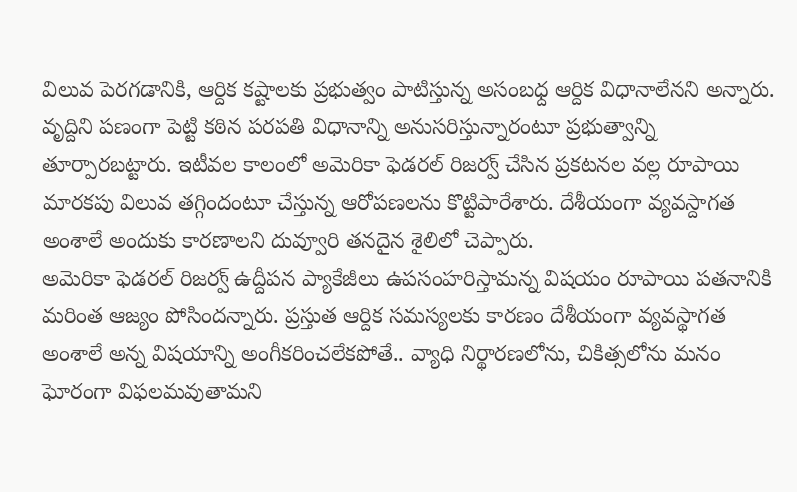విలువ పెరగడానికి, ఆర్దిక కష్టాలకు ప్రభుత్వం పాటిస్తున్న అసంబధ్ద ఆర్దిక విధానాలేనని అన్నారు. వృద్దిని పణంగా పెట్టి కఠిన పరపతి విధానాన్ని అనుసరిస్తున్నారంటూ ప్రభుత్వాన్ని తూర్పారబట్టారు. ఇటీవల కాలంలో అమెరికా ఫెడరల్ రిజర్వ్ చేసిన ప్రకటనల వల్ల రూపాయి మారకపు విలువ తగ్గిందంటూ చేస్తున్న ఆరోపణలను కొట్టిపారేశారు. దేశీయంగా వ్యవస్దాగత అంశాలే అందుకు కారణాలని దువ్వూరి తనదైన శైలిలో చెప్పారు.
అమెరికా ఫెడరల్ రిజర్వ్ ఉద్దీపన ప్యాకేజీలు ఉపసంహరిస్తామన్న విషయం రూపాయి పతనానికి మరింత ఆజ్యం పోసిందన్నారు. ప్రస్తుత ఆర్దిక సమస్యలకు కారణం దేశీయంగా వ్యవస్థాగత అంశాలే అన్న విషయాన్ని అంగీకరించలేకపోతే.. వ్యాధి నిర్థారణలోను, చికిత్సలోను మనం ఘోరంగా విఫలమవుతామని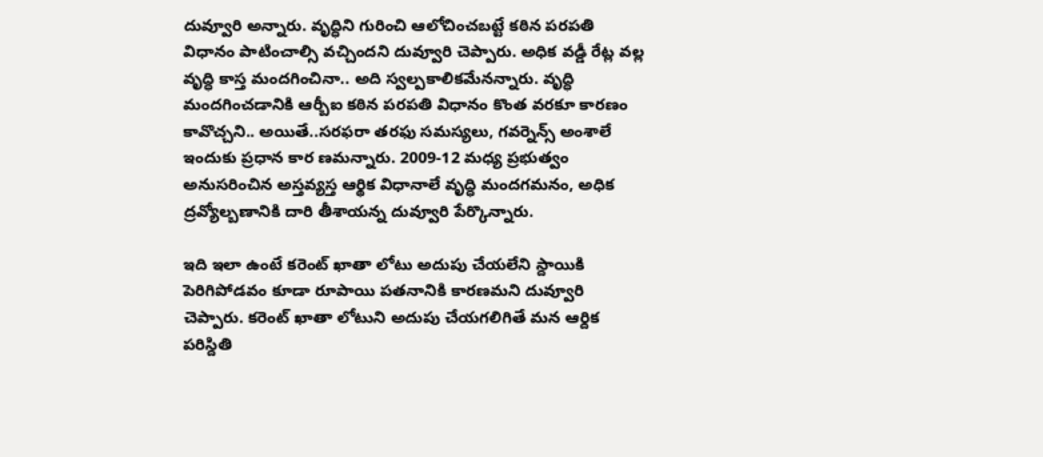దువ్వూరి అన్నారు. వృద్ధిని గురించి ఆలోచించబట్టే కఠిన పరపతి విధానం పాటించాల్సి వచ్చిందని దువ్వూరి చెప్పారు. అధిక వడ్డీ రేట్ల వల్ల వృద్ధి కాస్త మందగించినా.. అది స్వల్పకాలికమేనన్నారు. వృద్ధి మందగించడానికి ఆర్బీఐ కఠిన పరపతి విధానం కొంత వరకూ కారణం కావొచ్చని.. అయితే..సరఫరా తరఫు సమస్యలు, గవర్నెన్స్ అంశాలే ఇందుకు ప్రధాన కార ణమన్నారు. 2009-12 మధ్య ప్రభుత్వం అనుసరించిన అస్తవ్యస్త ఆర్థిక విధానాలే వృద్ధి మందగమనం, అధిక ద్రవ్యోల్బణానికి దారి తీశాయన్న దువ్వూరి పేర్కొన్నారు.

ఇది ఇలా ఉంటే కరెంట్ ఖాతా లోటు అదుపు చేయలేని స్దాయికి పెరిగిపోడవం కూడా రూపాయి పతనానికి కారణమని దువ్వూరి చెప్పారు. కరెంట్ ఖాతా లోటుని అదుపు చేయగలిగితే మన ఆర్దిక పరిస్దితి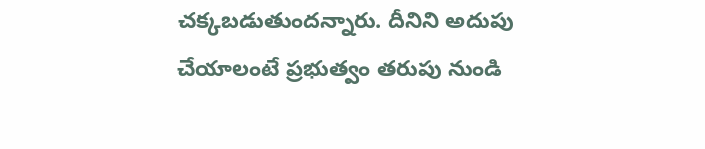చక్కబడుతుందన్నారు. దీనిని అదుపు చేయాలంటే ప్రభుత్వం తరుపు నుండి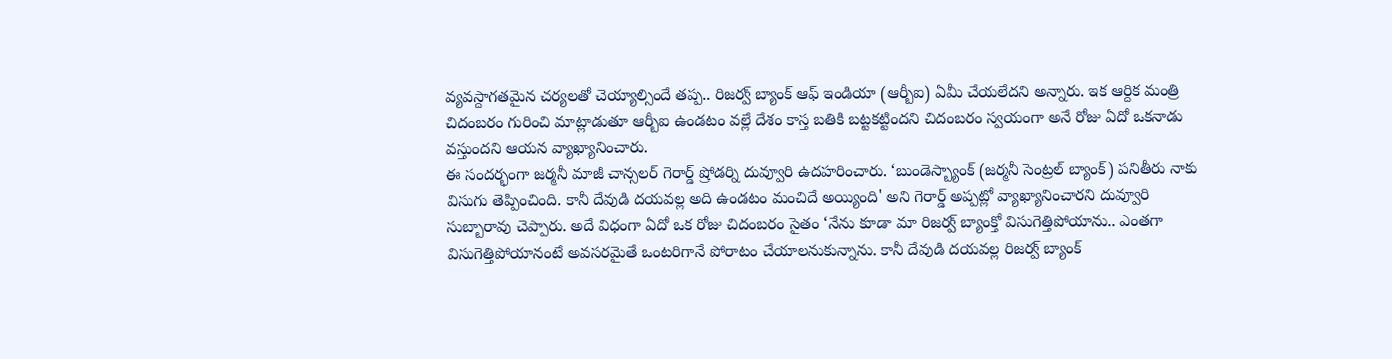వ్యవస్దాగతమైన చర్యలతో చెయ్యాల్సిందే తప్ప.. రిజర్వ్ బ్యాంక్ ఆఫ్ ఇండియా (ఆర్బీఐ) ఏమీ చేయలేదని అన్నారు. ఇక ఆర్దిక మంత్రి చిదంబరం గురించి మాట్లాడుతూ ఆర్బీఐ ఉండటం వల్లే దేశం కాస్త బతికి బట్టకట్టిందని చిదంబరం స్వయంగా అనే రోజు ఏదో ఒకనాడు వస్తుందని ఆయన వ్యాఖ్యానించారు.
ఈ సందర్భంగా జర్మనీ మాజీ చాన్సలర్ గెరార్డ్ ష్రోడర్ని దువ్వూరి ఉదహరించారు. ‘బుండెస్బ్యాంక్ (జర్మనీ సెంట్రల్ బ్యాంక్) పనితీరు నాకు విసుగు తెప్పించింది. కానీ దేవుడి దయవల్ల అది ఉండటం మంచిదే అయ్యింది' అని గెరార్డ్ అప్పట్లో వ్యాఖ్యానించారని దువ్వూరి సుబ్బారావు చెప్పారు. అదే విధంగా ఏదో ఒక రోజు చిదంబరం సైతం ‘నేను కూడా మా రిజర్వ్ బ్యాంక్తో విసుగెత్తిపోయాను.. ఎంతగా విసుగెత్తిపోయానంటే అవసరమైతే ఒంటరిగానే పోరాటం చేయాలనుకున్నాను. కానీ దేవుడి దయవల్ల రిజర్వ్ బ్యాంక్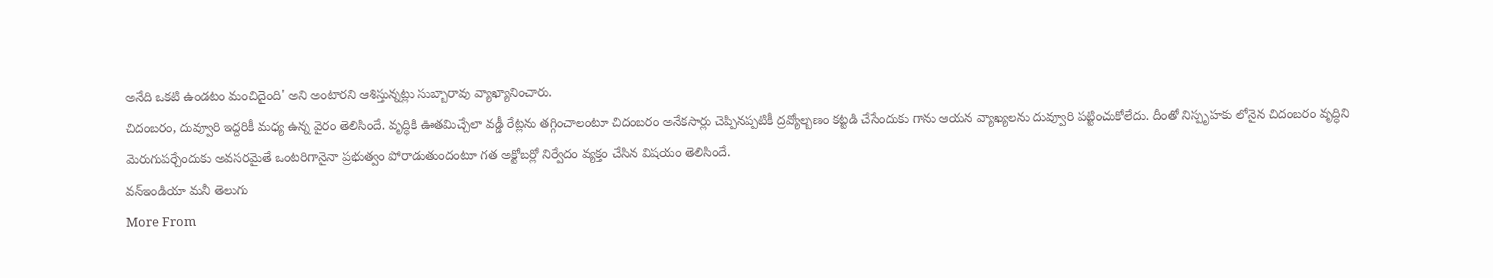అనేది ఒకటి ఉండటం మంచిదైంది' అని అంటారని ఆశిస్తున్నట్లు సుబ్బారావు వ్యాఖ్యానించారు.
చిదంబరం, దువ్వూరి ఇద్దరికీ మధ్య ఉన్న వైరం తెలిసిందే. వృద్ధికి ఊతమిచ్చేలా వడ్డీ రేట్లను తగ్గించాలంటూ చిదంబరం అనేకసార్లు చెప్పినప్పటికీ ద్రవ్యోల్బణం కట్టడి చేసేందుకు గాను ఆయన వ్యాఖ్యలను దువ్వూరి పట్టించుకోలేదు. దీంతో నిస్పృహకు లోనైన చిదంబరం వృద్ధిని మెరుగుపర్చేందుకు అవసరమైతే ఒంటరిగానైనా ప్రభుత్వం పోరాడుతుందంటూ గత అక్టోబర్లో నిర్వేదం వ్యక్తం చేసిన విషయం తెలిసిందే.
వన్ఇండియా మనీ తెలుగు
More From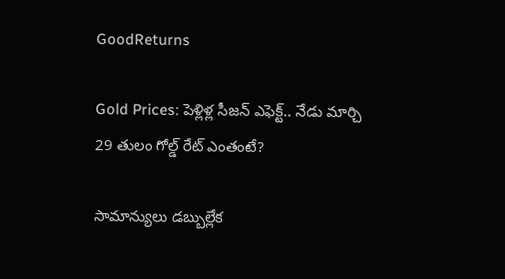GoodReturns

Gold Prices: పెళ్లిళ్ల సీజన్ ఎఫెక్ట్.. నేడు మార్చి 29 తులం గోల్డ్ రేట్ ఎంతంటే?

సామాన్యులు డబ్బుల్లేక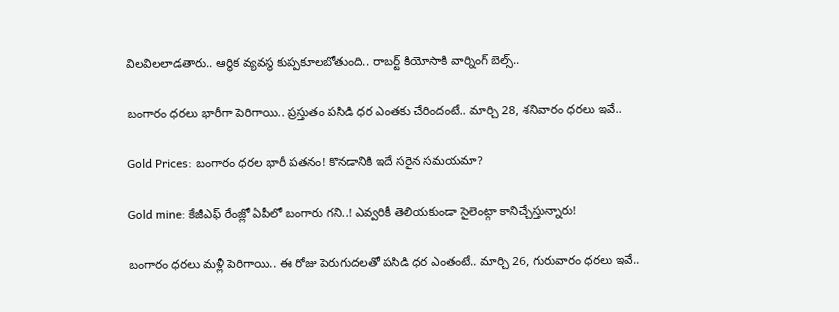విలవిలలాడతారు.. ఆర్థిక వ్యవస్థ కుప్పకూలబోతుంది.. రాబర్ట్ కియోసాకి వార్నింగ్ బెల్స్..

బంగారం ధరలు భారీగా పెరిగాయి.. ప్రస్తుతం పసిడి ధర ఎంతకు చేరిందంటే.. మార్చి 28, శనివారం ధరలు ఇవే..

Gold Prices: బంగారం ధరల భారీ పతనం! కొనడానికి ఇదే సరైన సమయమా?

Gold mine: కేజీఎఫ్ రేంజ్లో ఏపీలో బంగారు గని..! ఎవ్వరికీ తెలియకుండా సైలెంట్గా కానిచ్చేస్తున్నారు!

బంగారం ధరలు మళ్లీ పెరిగాయి.. ఈ రోజు పెరుగుదలతో పసిడి ధర ఎంతంటే.. మార్చి 26, గురువారం ధరలు ఇవే..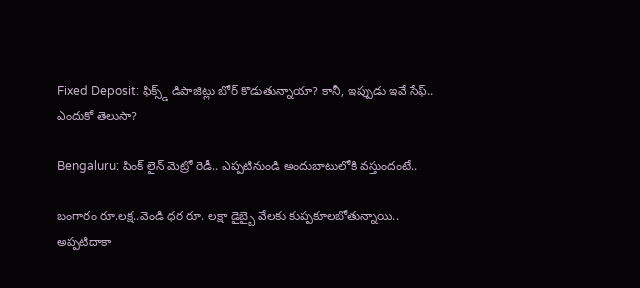Fixed Deposit: ఫిక్స్డ్ డిపాజిట్లు బోర్ కొడుతున్నాయా? కానీ, ఇప్పుడు ఇవే సేఫ్.. ఎందుకో తెలుసా?

Bengaluru: పింక్ లైన్ మెట్రో రెడీ.. ఎప్పటినుండి అందుబాటులోకి వస్తుందంటే..

బంగారం రూ.లక్ష..వెండి ధర రూ. లక్షా డైబ్బై వేలకు కుప్పకూలబోతున్నాయి.. అప్పటిదాకా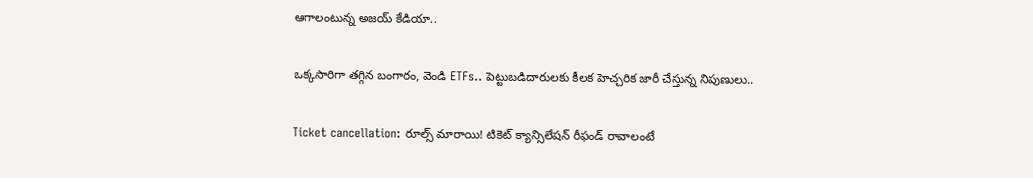ఆగాలంటున్న అజయ్ కేడియా..

ఒక్కసారిగా తగ్గిన బంగారం, వెండి ETFs.. పెట్టుబడిదారులకు కీలక హెచ్చరిక జారీ చేస్తున్న నిపుణులు..

Ticket cancellation: రూల్స్ మారాయి! టికెట్ క్యాన్సిలేషన్ రీఫండ్ రావాలంటే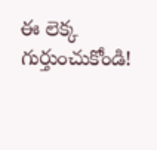ఈ లెక్క గుర్తుంచుకోండి!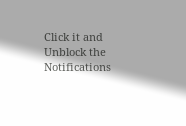Click it and Unblock the Notifications